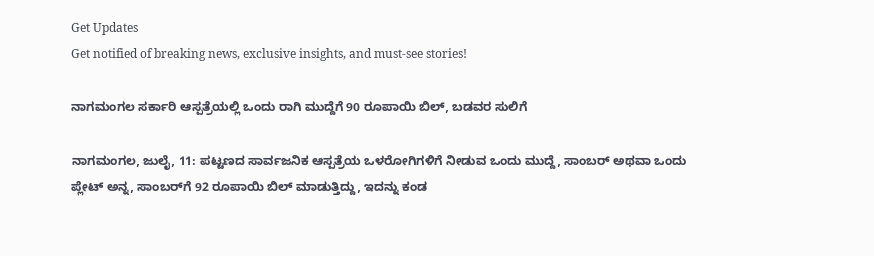Get Updates
Get notified of breaking news, exclusive insights, and must-see stories!

ನಾಗಮಂಗಲ ಸರ್ಕಾರಿ ಆಸ್ಪತ್ರೆಯಲ್ಲಿ ಒಂದು ರಾಗಿ ಮುದ್ದೆಗೆ 90 ರೂಪಾಯಿ ಬಿಲ್‌, ಬಡವರ ಸುಲಿಗೆ

ನಾಗಮಂಗಲ, ಜುಲೈ, 11: ಪಟ್ಟಣದ ಸಾರ್ವಜನಿಕ ಆಸ್ಪತ್ರೆಯ ಒಳರೋಗಿಗಳಿಗೆ ನೀಡುವ ಒಂದು ಮುದ್ದೆ, ಸಾಂಬರ್ ಅಥವಾ ಒಂದು ಪ್ಲೇಟ್ ಅನ್ನ, ಸಾಂಬರ್‌ಗೆ 92 ರೂಪಾಯಿ ಬಿಲ್ ಮಾಡುತ್ತಿದ್ದು, ಇದನ್ನು ಕಂಡ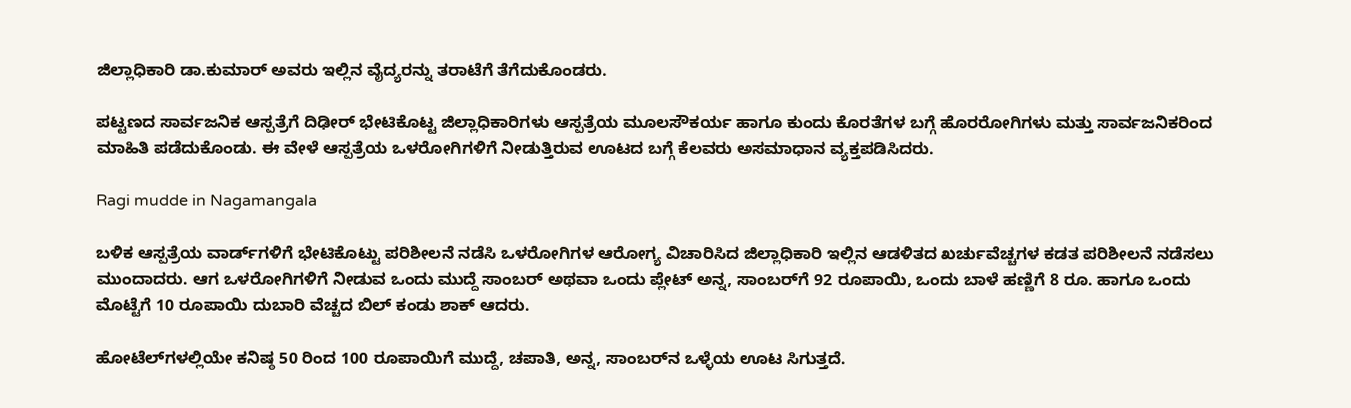ಜಿಲ್ಲಾಧಿಕಾರಿ ಡಾ.ಕುಮಾರ್‌ ಅವರು ಇಲ್ಲಿನ ವೈದ್ಯರನ್ನು ತರಾಟೆಗೆ ತೆಗೆದುಕೊಂಡರು.

ಪಟ್ಟಣದ ಸಾರ್ವಜನಿಕ ಆಸ್ಪತ್ರೆಗೆ ದಿಢೀರ್ ಭೇಟಿಕೊಟ್ಟ ಜಿಲ್ಲಾಧಿಕಾರಿಗಳು ಆಸ್ಪತ್ರೆಯ ಮೂಲಸೌಕರ್ಯ ಹಾಗೂ ಕುಂದು ಕೊರತೆಗಳ ಬಗ್ಗೆ ಹೊರರೋಗಿಗಳು ಮತ್ತು ಸಾರ್ವಜನಿಕರಿಂದ ಮಾಹಿತಿ ಪಡೆದುಕೊಂಡು. ಈ ವೇಳೆ ಆಸ್ಪತ್ರೆಯ ಒಳರೋಗಿಗಳಿಗೆ ನೀಡುತ್ತಿರುವ ಊಟದ ಬಗ್ಗೆ ಕೆಲವರು ಅಸಮಾಧಾನ ವ್ಯಕ್ತಪಡಿಸಿದರು.

Ragi mudde in Nagamangala

ಬಳಿಕ ಆಸ್ಪತ್ರೆಯ ವಾರ್ಡ್‌ಗಳಿಗೆ ಭೇಟಿಕೊಟ್ಟು ಪರಿಶೀಲನೆ ನಡೆಸಿ ಒಳರೋಗಿಗಳ ಆರೋಗ್ಯ ವಿಚಾರಿಸಿದ ಜಿಲ್ಲಾಧಿಕಾರಿ ಇಲ್ಲಿನ ಆಡಳಿತದ ಖರ್ಚುವೆಚ್ಚಗಳ ಕಡತ ಪರಿಶೀಲನೆ ನಡೆಸಲು ಮುಂದಾದರು. ಆಗ ಒಳರೋಗಿಗಳಿಗೆ ನೀಡುವ ಒಂದು ಮುದ್ದೆ ಸಾಂಬರ್ ಅಥವಾ ಒಂದು ಪ್ಲೇಟ್ ಅನ್ನ, ಸಾಂಬರ್‌ಗೆ 92 ರೂಪಾಯಿ, ಒಂದು ಬಾಳೆ ಹಣ್ಣಿಗೆ 8 ರೂ. ಹಾಗೂ ಒಂದು ಮೊಟ್ಟೆಗೆ 10 ರೂಪಾಯಿ ದುಬಾರಿ ವೆಚ್ಚದ ಬಿಲ್‌ ಕಂಡು ಶಾಕ್‌ ಆದರು.

ಹೋಟೆಲ್‌ಗಳಲ್ಲಿಯೇ ಕನಿಷ್ಠ 50 ರಿಂದ 100 ರೂಪಾಯಿಗೆ ಮುದ್ದೆ, ಚಪಾತಿ, ಅನ್ನ, ಸಾಂಬರ್‌ನ ಒಳ್ಳೆಯ ಊಟ ಸಿಗುತ್ತದೆ.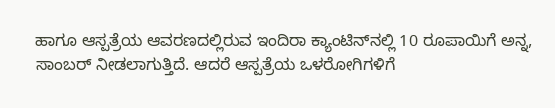ಹಾಗೂ ಆಸ್ಪತ್ರೆಯ ಆವರಣದಲ್ಲಿರುವ ಇಂದಿರಾ ಕ್ಯಾಂಟಿನ್‌ನಲ್ಲಿ 10 ರೂಪಾಯಿಗೆ ಅನ್ನ, ಸಾಂಬರ್ ನೀಡಲಾಗುತ್ತಿದೆ. ಆದರೆ ಆಸ್ಪತ್ರೆಯ ಒಳರೋಗಿಗಳಿಗೆ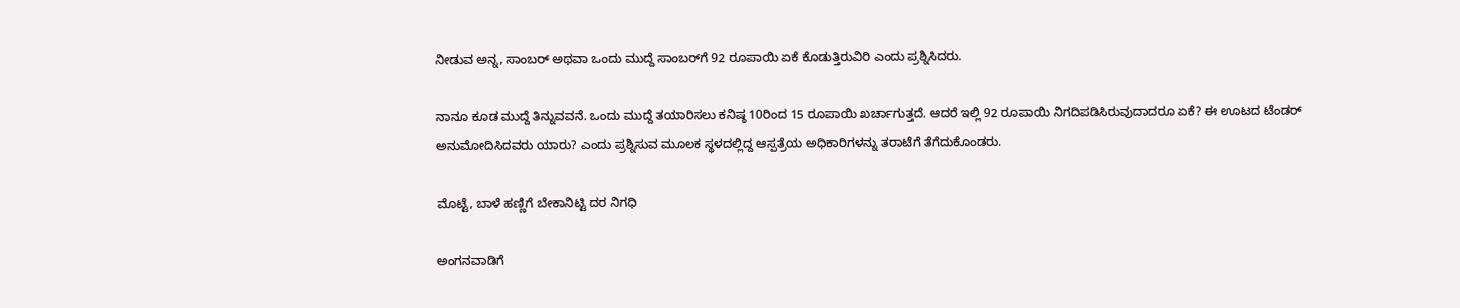ನೀಡುವ ಅನ್ನ, ಸಾಂಬರ್ ಅಥವಾ ಒಂದು ಮುದ್ದೆ ಸಾಂಬರ್‌ಗೆ 92 ರೂಪಾಯಿ ಏಕೆ ಕೊಡುತ್ತಿರುವಿರಿ ಎಂದು ಪ್ರಶ್ನಿಸಿದರು.

ನಾನೂ ಕೂಡ ಮುದ್ದೆ ತಿನ್ನುವವನೆ. ಒಂದು ಮುದ್ದೆ ತಯಾರಿಸಲು ಕನಿಷ್ಠ 10ರಿಂದ 15 ರೂಪಾಯಿ ಖರ್ಚಾಗುತ್ತದೆ. ಆದರೆ ಇಲ್ಲಿ 92 ರೂಪಾಯಿ ನಿಗದಿಪಡಿಸಿರುವುದಾದರೂ ಏಕೆ? ಈ ಊಟದ ಟೆಂಡರ್ ಅನುಮೋದಿಸಿದವರು ಯಾರು? ಎಂದು ಪ್ರಶ್ನಿಸುವ ಮೂಲಕ ಸ್ಥಳದಲ್ಲಿದ್ದ ಆಸ್ಪತ್ರೆಯ ಅಧಿಕಾರಿಗಳನ್ನು ತರಾಟೆಗೆ ತೆಗೆದುಕೊಂಡರು.

ಮೊಟ್ಟೆ, ಬಾಳೆ ಹಣ್ಣಿಗೆ ಬೇಕಾನಿಟ್ಟಿ ದರ ನಿಗಧಿ

ಅಂಗನವಾಡಿಗೆ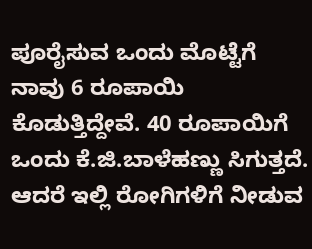ಪೂರೈಸುವ ಒಂದು ಮೊಟ್ಟೆಗೆ ನಾವು 6 ರೂಪಾಯಿ ಕೊಡುತ್ತಿದ್ದೇವೆ. 40 ರೂಪಾಯಿಗೆ ಒಂದು ಕೆ.ಜಿ.ಬಾಳೆಹಣ್ಣು ಸಿಗುತ್ತದೆ. ಆದರೆ ಇಲ್ಲಿ ರೋಗಿಗಳಿಗೆ ನೀಡುವ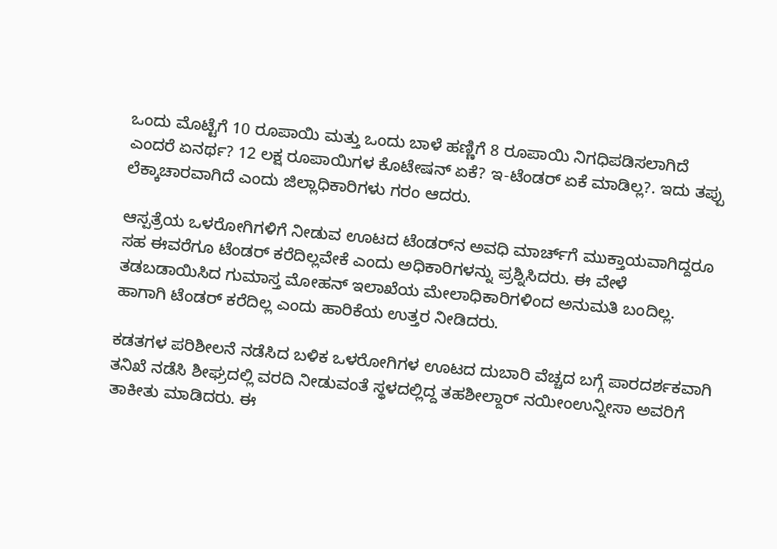ಒಂದು ಮೊಟ್ಟೆಗೆ 10 ರೂಪಾಯಿ ಮತ್ತು ಒಂದು ಬಾಳೆ ಹಣ್ಣಿಗೆ 8 ರೂಪಾಯಿ ನಿಗಧಿಪಡಿಸಲಾಗಿದೆ ಎಂದರೆ ಏನರ್ಥ? 12 ಲಕ್ಷ ರೂಪಾಯಿಗಳ ಕೊಟೇಷನ್ ಏಕೆ? ಇ-ಟೆಂಡರ್ ಏಕೆ ಮಾಡಿಲ್ಲ?. ಇದು ತಪ್ಪು ಲೆಕ್ಕಾಚಾರವಾಗಿದೆ ಎಂದು ಜಿಲ್ಲಾಧಿಕಾರಿಗಳು ಗರಂ ಆದರು.

ಆಸ್ಪತ್ರೆಯ ಒಳರೋಗಿಗಳಿಗೆ ನೀಡುವ ಊಟದ ಟೆಂಡರ್‌ನ ಅವಧಿ ಮಾರ್ಚ್‌ಗೆ ಮುಕ್ತಾಯವಾಗಿದ್ದರೂ ಸಹ ಈವರೆಗೂ ಟೆಂಡರ್ ಕರೆದಿಲ್ಲವೇಕೆ ಎಂದು ಅಧಿಕಾರಿಗಳನ್ನು ಪ್ರಶ್ನಿಸಿದರು. ಈ ವೇಳೆ ತಡಬಡಾಯಿಸಿದ ಗುಮಾಸ್ತ ಮೋಹನ್ ಇಲಾಖೆಯ ಮೇಲಾಧಿಕಾರಿಗಳಿಂದ ಅನುಮತಿ ಬಂದಿಲ್ಲ. ಹಾಗಾಗಿ ಟೆಂಡರ್ ಕರೆದಿಲ್ಲ ಎಂದು ಹಾರಿಕೆಯ ಉತ್ತರ ನೀಡಿದರು.

ಕಡತಗಳ ಪರಿಶೀಲನೆ ನಡೆಸಿದ ಬಳಿಕ ಒಳರೋಗಿಗಳ ಊಟದ ದುಬಾರಿ ವೆಚ್ಚದ ಬಗ್ಗೆ ಪಾರದರ್ಶಕವಾಗಿ ತನಿಖೆ ನಡೆಸಿ ಶೀಘ್ರದಲ್ಲಿ ವರದಿ ನೀಡುವಂತೆ ಸ್ಥಳದಲ್ಲಿದ್ದ ತಹಶೀಲ್ದಾರ್ ನಯೀಂಉನ್ನೀಸಾ ಅವರಿಗೆ ತಾಕೀತು ಮಾಡಿದರು. ಈ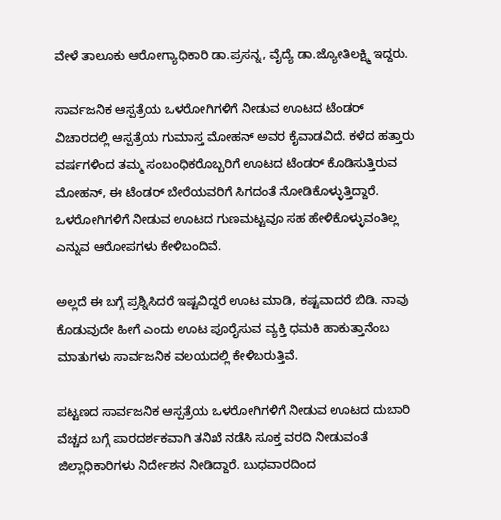ವೇಳೆ ತಾಲೂಕು ಆರೋಗ್ಯಾಧಿಕಾರಿ ಡಾ.ಪ್ರಸನ್ನ, ವೈದ್ಯೆ ಡಾ.ಜ್ಯೋತಿಲಕ್ಷ್ಮಿ ಇದ್ದರು.

ಸಾರ್ವಜನಿಕ ಆಸ್ಪತ್ರೆಯ ಒಳರೋಗಿಗಳಿಗೆ ನೀಡುವ ಊಟದ ಟೆಂಡರ್ ವಿಚಾರದಲ್ಲಿ ಆಸ್ಪತ್ರೆಯ ಗುಮಾಸ್ತ ಮೋಹನ್ ಅವರ ಕೈವಾಡವಿದೆ. ಕಳೆದ ಹತ್ತಾರು ವರ್ಷಗಳಿಂದ ತಮ್ಮ ಸಂಬಂಧಿಕರೊಬ್ಬರಿಗೆ ಊಟದ ಟೆಂಡರ್ ಕೊಡಿಸುತ್ತಿರುವ ಮೋಹನ್, ಈ ಟೆಂಡರ್ ಬೇರೆಯವರಿಗೆ ಸಿಗದಂತೆ ನೋಡಿಕೊಳ್ಳುತ್ತಿದ್ದಾರೆ. ಒಳರೋಗಿಗಳಿಗೆ ನೀಡುವ ಊಟದ ಗುಣಮಟ್ಟವೂ ಸಹ ಹೇಳಿಕೊಳ್ಳುವಂತಿಲ್ಲ ಎನ್ನುವ ಆರೋಪಗಳು ಕೇಳಿಬಂದಿವೆ.

ಅಲ್ಲದೆ ಈ ಬಗ್ಗೆ ಪ್ರಶ್ನಿಸಿದರೆ ಇಷ್ಟವಿದ್ದರೆ ಊಟ ಮಾಡಿ, ಕಷ್ಟವಾದರೆ ಬಿಡಿ. ನಾವು ಕೊಡುವುದೇ ಹೀಗೆ ಎಂದು ಊಟ ಪೂರೈಸುವ ವ್ಯಕ್ತಿ ಧಮಕಿ ಹಾಕುತ್ತಾನೆಂಬ ಮಾತುಗಳು ಸಾರ್ವಜನಿಕ ವಲಯದಲ್ಲಿ ಕೇಳಿಬರುತ್ತಿವೆ.

ಪಟ್ಟಣದ ಸಾರ್ವಜನಿಕ ಆಸ್ಪತ್ರೆಯ ಒಳರೋಗಿಗಳಿಗೆ ನೀಡುವ ಊಟದ ದುಬಾರಿ ವೆಚ್ಚದ ಬಗ್ಗೆ ಪಾರದರ್ಶಕವಾಗಿ ತನಿಖೆ ನಡೆಸಿ ಸೂಕ್ತ ವರದಿ ನೀಡುವಂತೆ ಜಿಲ್ಲಾಧಿಕಾರಿಗಳು ನಿರ್ದೇಶನ ನೀಡಿದ್ದಾರೆ. ಬುಧವಾರದಿಂದ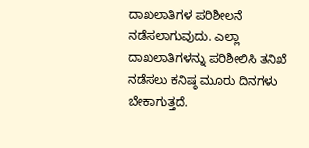ದಾಖಲಾತಿಗಳ ಪರಿಶೀಲನೆ ನಡೆಸಲಾಗುವುದು. ಎಲ್ಲಾ ದಾಖಲಾತಿಗಳನ್ನು ಪರಿಶೀಲಿಸಿ ತನಿಖೆ ನಡೆಸಲು ಕನಿಷ್ಠ ಮೂರು ದಿನಗಳು ಬೇಕಾಗುತ್ತದೆ.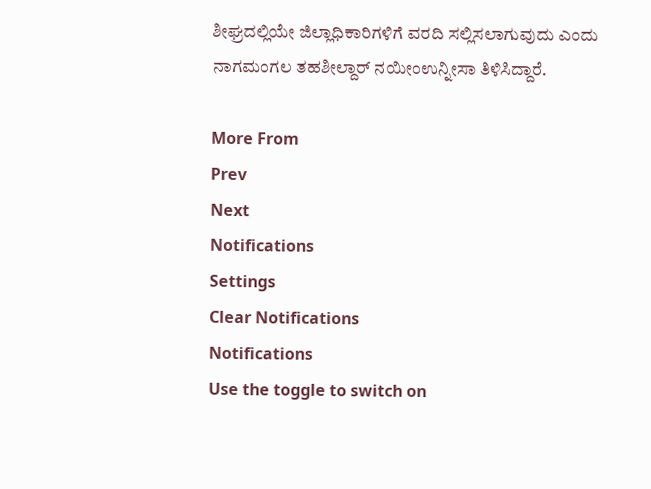ಶೀಘ್ರದಲ್ಲಿಯೇ ಜಿಲ್ಲಾಧಿಕಾರಿಗಳಿಗೆ ವರದಿ ಸಲ್ಲಿಸಲಾಗುವುದು ಎಂದು ನಾಗಮಂಗಲ ತಹಶೀಲ್ದಾರ್ ನಯೀಂಉನ್ನೀಸಾ ತಿಳಿಸಿದ್ದಾರೆ.

More From
Prev
Next
Notifications
Settings
Clear Notifications
Notifications
Use the toggle to switch on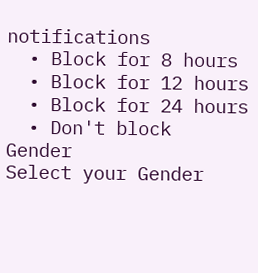notifications
  • Block for 8 hours
  • Block for 12 hours
  • Block for 24 hours
  • Don't block
Gender
Select your Gender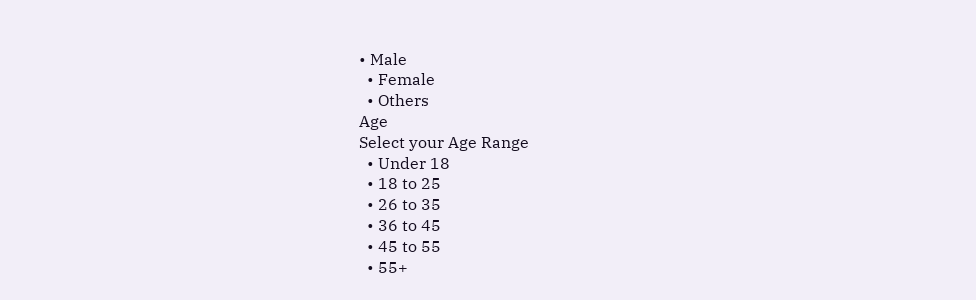• Male
  • Female
  • Others
Age
Select your Age Range
  • Under 18
  • 18 to 25
  • 26 to 35
  • 36 to 45
  • 45 to 55
  • 55+